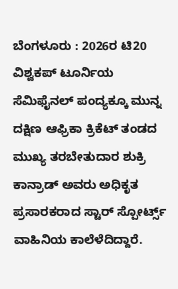ಬೆಂಗಳೂರು : 2026ರ ಟಿ20 ವಿಶ್ವಕಪ್ ಟೂರ್ನಿಯ ಸೆಮಿಫೈನಲ್ ಪಂದ್ಯಕ್ಕೂ ಮುನ್ನ ದಕ್ಷಿಣ ಆಫ್ರಿಕಾ ಕ್ರಿಕೆಟ್ ತಂಡದ ಮುಖ್ಯ ತರಬೇತುದಾರ ಶುಕ್ರಿ ಕಾನ್ರಾಡ್ ಅವರು ಅಧಿಕೃತ ಪ್ರಸಾರಕರಾದ ಸ್ಟಾರ್ ಸ್ಪೋರ್ಟ್ಸ್ ವಾಹಿನಿಯ ಕಾಲೆಳೆದಿದ್ದಾರೆ.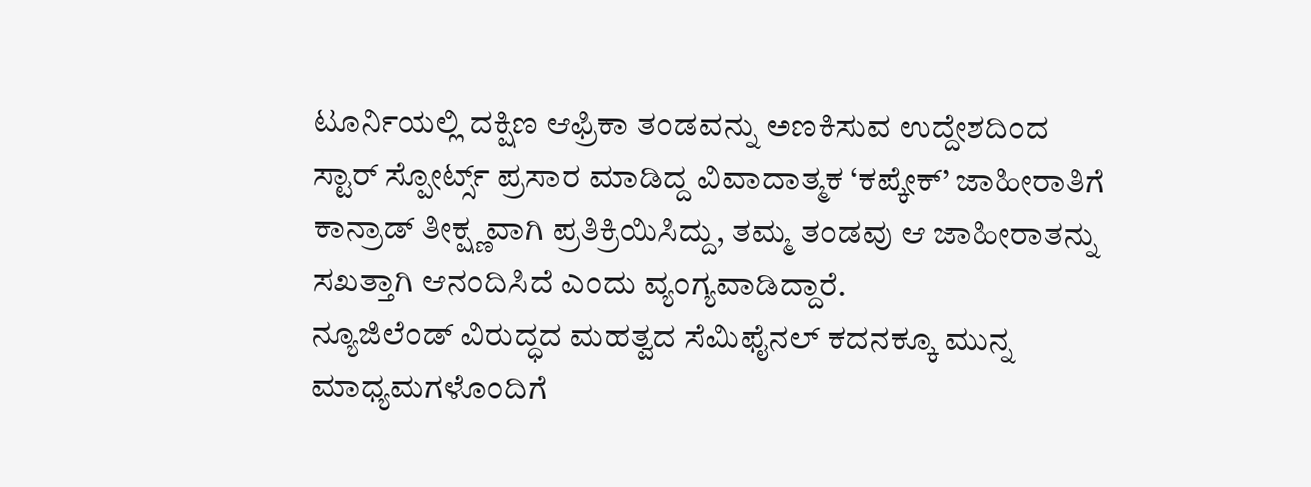ಟೂರ್ನಿಯಲ್ಲಿ ದಕ್ಷಿಣ ಆಫ್ರಿಕಾ ತಂಡವನ್ನು ಅಣಕಿಸುವ ಉದ್ದೇಶದಿಂದ ಸ್ಟಾರ್ ಸ್ಪೋರ್ಟ್ಸ್ ಪ್ರಸಾರ ಮಾಡಿದ್ದ ವಿವಾದಾತ್ಮಕ ‘ಕಪ್ಕೇಕ್’ ಜಾಹೀರಾತಿಗೆ ಕಾನ್ರಾಡ್ ತೀಕ್ಷ್ಣವಾಗಿ ಪ್ರತಿಕ್ರಿಯಿಸಿದ್ದು, ತಮ್ಮ ತಂಡವು ಆ ಜಾಹೀರಾತನ್ನು ಸಖತ್ತಾಗಿ ಆನಂದಿಸಿದೆ ಎಂದು ವ್ಯಂಗ್ಯವಾಡಿದ್ದಾರೆ.
ನ್ಯೂಜಿಲೆಂಡ್ ವಿರುದ್ಧದ ಮಹತ್ವದ ಸೆಮಿಫೈನಲ್ ಕದನಕ್ಕೂ ಮುನ್ನ ಮಾಧ್ಯಮಗಳೊಂದಿಗೆ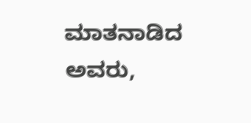ಮಾತನಾಡಿದ ಅವರು,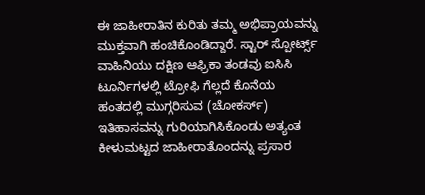ಈ ಜಾಹೀರಾತಿನ ಕುರಿತು ತಮ್ಮ ಅಭಿಪ್ರಾಯವನ್ನು ಮುಕ್ತವಾಗಿ ಹಂಚಿಕೊಂಡಿದ್ದಾರೆ. ಸ್ಟಾರ್ ಸ್ಪೋರ್ಟ್ಸ್ ವಾಹಿನಿಯು ದಕ್ಷಿಣ ಆಫ್ರಿಕಾ ತಂಡವು ಐಸಿಸಿ ಟೂರ್ನಿಗಳಲ್ಲಿ ಟ್ರೋಫಿ ಗೆಲ್ಲದೆ ಕೊನೆಯ ಹಂತದಲ್ಲಿ ಮುಗ್ಗರಿಸುವ (ಚೋಕರ್ಸ್) ಇತಿಹಾಸವನ್ನು ಗುರಿಯಾಗಿಸಿಕೊಂಡು ಅತ್ಯಂತ ಕೀಳುಮಟ್ಟದ ಜಾಹೀರಾತೊಂದನ್ನು ಪ್ರಸಾರ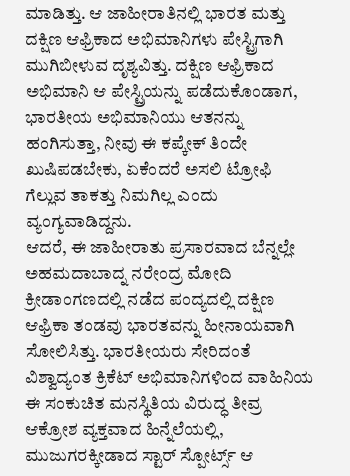ಮಾಡಿತ್ತು. ಆ ಜಾಹೀರಾತಿನಲ್ಲಿ ಭಾರತ ಮತ್ತು ದಕ್ಷಿಣ ಆಫ್ರಿಕಾದ ಅಭಿಮಾನಿಗಳು ಪೇಸ್ಟ್ರಿಗಾಗಿ ಮುಗಿಬೀಳುವ ದೃಶ್ಯವಿತ್ತು. ದಕ್ಷಿಣ ಆಫ್ರಿಕಾದ ಅಭಿಮಾನಿ ಆ ಪೇಸ್ಟ್ರಿಯನ್ನು ಪಡೆದುಕೊಂಡಾಗ, ಭಾರತೀಯ ಅಭಿಮಾನಿಯು ಆತನನ್ನು ಹಂಗಿಸುತ್ತಾ, ನೀವು ಈ ಕಪ್ಕೇಕ್ ತಿಂದೇ ಖುಷಿಪಡಬೇಕು, ಏಕೆಂದರೆ ಅಸಲಿ ಟ್ರೋಫಿ ಗೆಲ್ಲುವ ತಾಕತ್ತು ನಿಮಗಿಲ್ಲ ಎಂದು ವ್ಯಂಗ್ಯವಾಡಿದ್ದನು.
ಆದರೆ, ಈ ಜಾಹೀರಾತು ಪ್ರಸಾರವಾದ ಬೆನ್ನಲ್ಲೇ ಅಹಮದಾಬಾದ್ನ ನರೇಂದ್ರ ಮೋದಿ ಕ್ರೀಡಾಂಗಣದಲ್ಲಿ ನಡೆದ ಪಂದ್ಯದಲ್ಲಿ ದಕ್ಷಿಣ ಆಫ್ರಿಕಾ ತಂಡವು ಭಾರತವನ್ನು ಹೀನಾಯವಾಗಿ ಸೋಲಿಸಿತ್ತು. ಭಾರತೀಯರು ಸೇರಿದಂತೆ ವಿಶ್ವಾದ್ಯಂತ ಕ್ರಿಕೆಟ್ ಅಭಿಮಾನಿಗಳಿಂದ ವಾಹಿನಿಯ ಈ ಸಂಕುಚಿತ ಮನಸ್ಥಿತಿಯ ವಿರುದ್ಧ ತೀವ್ರ ಆಕ್ರೋಶ ವ್ಯಕ್ತವಾದ ಹಿನ್ನೆಲೆಯಲ್ಲಿ, ಮುಜುಗರಕ್ಕೀಡಾದ ಸ್ಟಾರ್ ಸ್ಪೋರ್ಟ್ಸ್ ಆ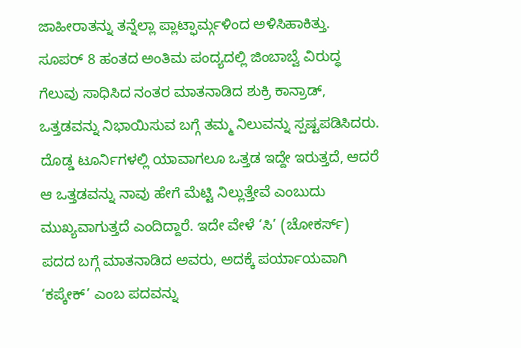ಜಾಹೀರಾತನ್ನು ತನ್ನೆಲ್ಲಾ ಪ್ಲಾಟ್ಫಾರ್ಮ್ಗಳಿಂದ ಅಳಿಸಿಹಾಕಿತ್ತು.
ಸೂಪರ್ 8 ಹಂತದ ಅಂತಿಮ ಪಂದ್ಯದಲ್ಲಿ ಜಿಂಬಾಬ್ವೆ ವಿರುದ್ಧ ಗೆಲುವು ಸಾಧಿಸಿದ ನಂತರ ಮಾತನಾಡಿದ ಶುಕ್ರಿ ಕಾನ್ರಾಡ್, ಒತ್ತಡವನ್ನು ನಿಭಾಯಿಸುವ ಬಗ್ಗೆ ತಮ್ಮ ನಿಲುವನ್ನು ಸ್ಪಷ್ಟಪಡಿಸಿದರು. ದೊಡ್ಡ ಟೂರ್ನಿಗಳಲ್ಲಿ ಯಾವಾಗಲೂ ಒತ್ತಡ ಇದ್ದೇ ಇರುತ್ತದೆ, ಆದರೆ ಆ ಒತ್ತಡವನ್ನು ನಾವು ಹೇಗೆ ಮೆಟ್ಟಿ ನಿಲ್ಲುತ್ತೇವೆ ಎಂಬುದು ಮುಖ್ಯವಾಗುತ್ತದೆ ಎಂದಿದ್ದಾರೆ. ಇದೇ ವೇಳೆ ‘ಸಿ’ (ಚೋಕರ್ಸ್) ಪದದ ಬಗ್ಗೆ ಮಾತನಾಡಿದ ಅವರು, ಅದಕ್ಕೆ ಪರ್ಯಾಯವಾಗಿ ‘ಕಪ್ಕೇಕ್’ ಎಂಬ ಪದವನ್ನು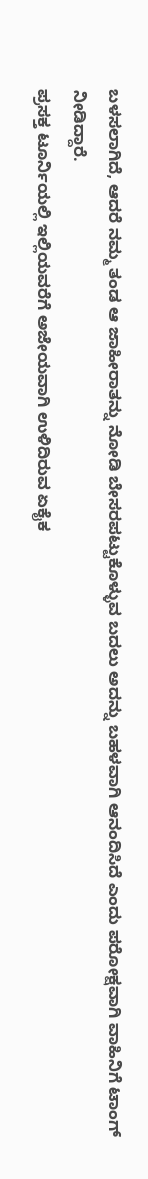ಬಳಸಲಾಗಿದೆ, ಆದರೆ ನಮ್ಮ ತಂಡ ಆ ಜಾಹೀರಾತನ್ನು ನೋಡಿ ಬೇಸರಪಟ್ಟುಕೊಳ್ಳುವ ಬದಲು ಅದನ್ನು ಬಹಳವಾಗಿ ಆನಂದಿಸಿದೆ ಎಂದು ಪರೋಕ್ಷವಾಗಿ ವಾಹಿನಿಗೆ ಟಾಂಗ್ ನೀಡಿದ್ದಾರೆ.
ಪ್ರಸಕ್ತ ಟೂರ್ನಿಯಲ್ಲಿ ಇಲ್ಲಿಯವರೆಗೆ ಅಜೇಯವಾಗಿ ಉಳಿದಿರುವ ಏಕೈಕ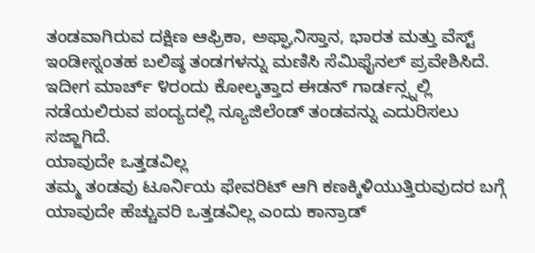ತಂಡವಾಗಿರುವ ದಕ್ಷಿಣ ಆಫ್ರಿಕಾ, ಅಫ್ಘಾನಿಸ್ತಾನ, ಭಾರತ ಮತ್ತು ವೆಸ್ಟ್ ಇಂಡೀಸ್ನಂತಹ ಬಲಿಷ್ಠ ತಂಡಗಳನ್ನು ಮಣಿಸಿ ಸೆಮಿಫೈನಲ್ ಪ್ರವೇಶಿಸಿದೆ. ಇದೀಗ ಮಾರ್ಚ್ ೪ರಂದು ಕೋಲ್ಕತ್ತಾದ ಈಡನ್ ಗಾರ್ಡನ್ಸ್ನಲ್ಲಿ ನಡೆಯಲಿರುವ ಪಂದ್ಯದಲ್ಲಿ ನ್ಯೂಜಿಲೆಂಡ್ ತಂಡವನ್ನು ಎದುರಿಸಲು ಸಜ್ಜಾಗಿದೆ.
ಯಾವುದೇ ಒತ್ತಡವಿಲ್ಲ
ತಮ್ಮ ತಂಡವು ಟೂರ್ನಿಯ ಫೇವರಿಟ್ ಆಗಿ ಕಣಕ್ಕಿಳಿಯುತ್ತಿರುವುದರ ಬಗ್ಗೆ ಯಾವುದೇ ಹೆಚ್ಚುವರಿ ಒತ್ತಡವಿಲ್ಲ ಎಂದು ಕಾನ್ರಾಡ್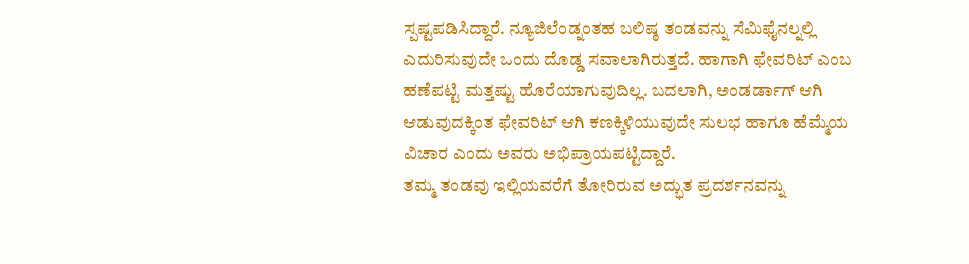ಸ್ಪಷ್ಟಪಡಿಸಿದ್ದಾರೆ. ನ್ಯೂಜಿಲೆಂಡ್ನಂತಹ ಬಲಿಷ್ಠ ತಂಡವನ್ನು ಸೆಮಿಫೈನಲ್ನಲ್ಲಿ ಎದುರಿಸುವುದೇ ಒಂದು ದೊಡ್ಡ ಸವಾಲಾಗಿರುತ್ತದೆ. ಹಾಗಾಗಿ ಫೇವರಿಟ್ ಎಂಬ ಹಣೆಪಟ್ಟಿ ಮತ್ತಷ್ಟು ಹೊರೆಯಾಗುವುದಿಲ್ಲ. ಬದಲಾಗಿ, ಅಂಡರ್ಡಾಗ್ ಆಗಿ ಆಡುವುದಕ್ಕಿಂತ ಫೇವರಿಟ್ ಆಗಿ ಕಣಕ್ಕಿಳಿಯುವುದೇ ಸುಲಭ ಹಾಗೂ ಹೆಮ್ಮೆಯ ವಿಚಾರ ಎಂದು ಅವರು ಅಭಿಪ್ರಾಯಪಟ್ಟಿದ್ದಾರೆ.
ತಮ್ಮ ತಂಡವು ಇಲ್ಲಿಯವರೆಗೆ ತೋರಿರುವ ಅದ್ಭುತ ಪ್ರದರ್ಶನವನ್ನು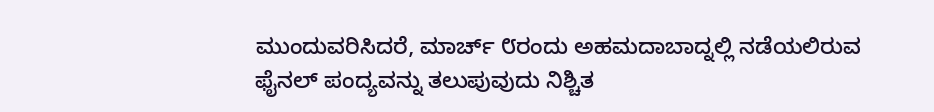ಮುಂದುವರಿಸಿದರೆ, ಮಾರ್ಚ್ ೮ರಂದು ಅಹಮದಾಬಾದ್ನಲ್ಲಿ ನಡೆಯಲಿರುವ ಫೈನಲ್ ಪಂದ್ಯವನ್ನು ತಲುಪುವುದು ನಿಶ್ಚಿತ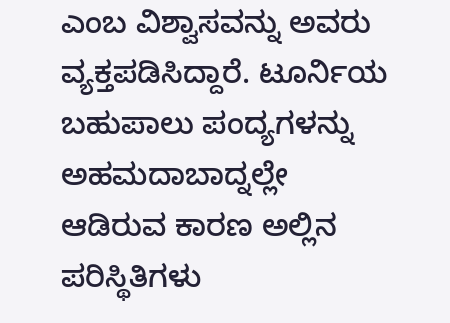ಎಂಬ ವಿಶ್ವಾಸವನ್ನು ಅವರು ವ್ಯಕ್ತಪಡಿಸಿದ್ದಾರೆ. ಟೂರ್ನಿಯ ಬಹುಪಾಲು ಪಂದ್ಯಗಳನ್ನು ಅಹಮದಾಬಾದ್ನಲ್ಲೇ ಆಡಿರುವ ಕಾರಣ ಅಲ್ಲಿನ ಪರಿಸ್ಥಿತಿಗಳು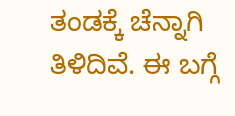ತಂಡಕ್ಕೆ ಚೆನ್ನಾಗಿ ತಿಳಿದಿವೆ. ಈ ಬಗ್ಗೆ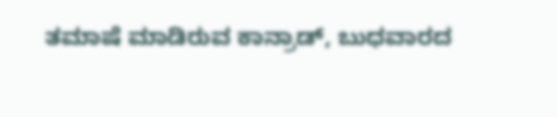ತಮಾಷೆ ಮಾಡಿರುವ ಕಾನ್ರಾಡ್, ಬುಧವಾರದ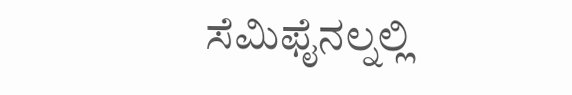ಸೆಮಿಫೈನಲ್ನಲ್ಲಿ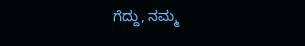ಗೆದ್ದು, ನಮ್ಮ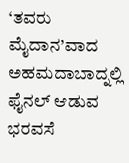‘ತವರು ಮೈದಾನ’ವಾದ ಅಹಮದಾಬಾದ್ನಲ್ಲಿ ಫೈನಲ್ ಆಡುವ ಭರವಸೆ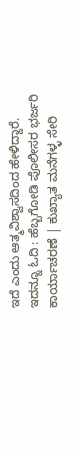ಇದೆ ಎಂದು ಆತ್ಮವಿಶ್ವಾಸದಿಂದ ಹೇಳಿದ್ದಾರೆ.
ಇದನ್ನೂ ಓದಿ : ಹೆಬ್ಬಗೋಡಿ ಪೊಲೀಸರ ಭರ್ಜರಿ ಕಾರ್ಯಾಚರಣೆ | ಕುಖ್ಯಾತ ಮನೆಗಳ್ಳ ಸೇರಿ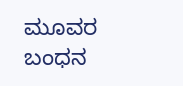ಮೂವರ ಬಂಧನ